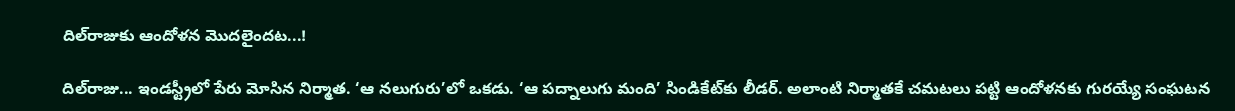దిల్‌రాజుకు ఆందోళన మొదలైందట...!

దిల్‌రాజు... ఇండస్ట్రీలో పేరు మోసిన నిర్మాత. ‘ఆ నలుగురు’లో ఒకడు. ‘ఆ పద్నాలుగు మంది’ సిండికేట్‌కు లీడర్‌. అలాంటి నిర్మాతకే చమటలు పట్టి ఆందోళనకు గురయ్యే సంఘటన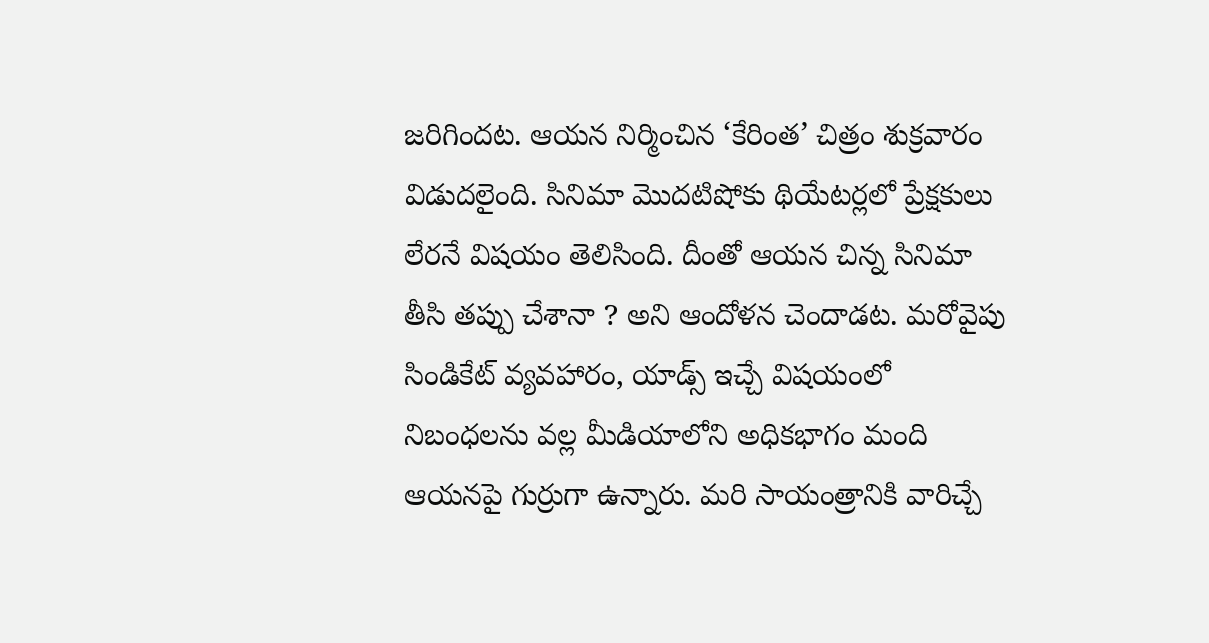జరిగిందట. ఆయన నిర్మించిన ‘కేరింత’ చిత్రం శుక్రవారం విడుదలైంది. సినిమా మొదటిషోకు థియేటర్లలో ప్రేక్షకులు లేరనే విషయం తెలిసింది. దీంతో ఆయన చిన్న సినిమా తీసి తప్పు చేశానా ? అని ఆందోళన చెందాడట. మరోవైపు సిండికేట్‌ వ్యవహారం, యాడ్స్‌ ఇచ్చే విషయంలో నిబంధలను వల్ల మీడియాలోని అధికభాగం మంది ఆయనపై గుర్రుగా ఉన్నారు. మరి సాయంత్రానికి వారిచ్చే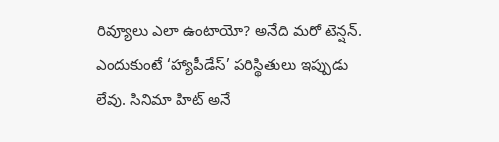రివ్యూలు ఎలా ఉంటాయో? అనేది మరో టెన్షన్‌. ఎందుకుంటే ‘హ్యాపీడేస్‌’ పరిస్థితులు ఇప్పుడు లేవు. సినిమా హిట్‌ అనే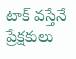టాక్‌ వస్తేనే ప్రేక్షకులు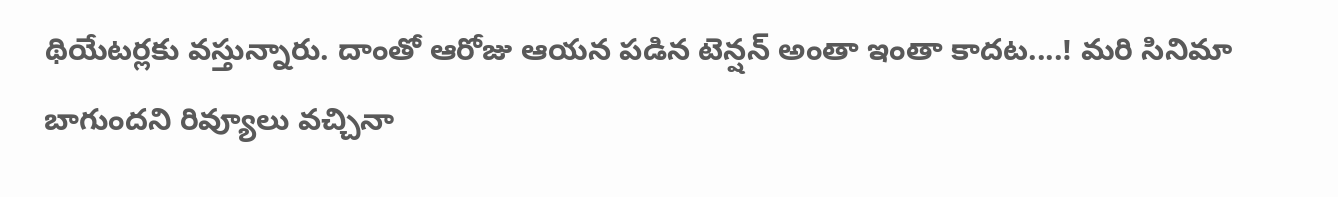థియేటర్లకు వస్తున్నారు. దాంతో ఆరోజు ఆయన పడిన టెన్షన్‌ అంతా ఇంతా కాదట....! మరి సినిమా బాగుందని రివ్యూలు వచ్చినా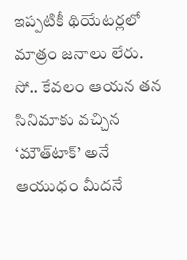ఇప్పటికీ థియేటర్లలో మాత్రం జనాలు లేరు. సో.. కేవలం ఆయన తన సినిమాకు వచ్చిన ‘మౌత్‌టాక్‌’ అనే ఆయుధం మీదనే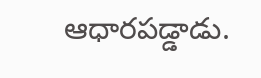ఆధారపడ్డాడు.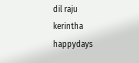dil raju
kerintha
happydays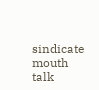sindicate
mouth talk